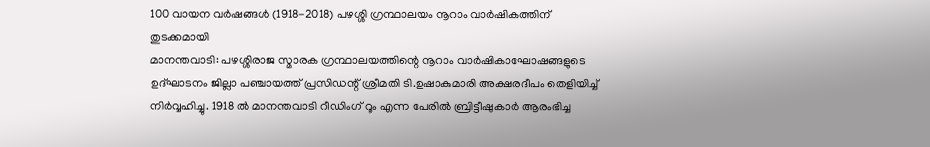100 വായന വർഷങ്ങൾ (1918-2018) പഴശ്ശി ഗ്രന്ഥാലയം നൂറാം വാർഷികത്തിന് തുടക്കമായി
മാനന്തവാടി: പഴശ്ശിരാജ സ്മാരക ഗ്രന്ഥാലയത്തിന്റെ നൂറാം വാർഷികാഘോഷങ്ങളുടെ ഉദ്ഘാടനം ജില്ലാ പഞ്ചായത്ത് പ്രസിഡന്റ് ശ്രീമതി ടി.ഉഷാകുമാരി അക്ഷരദീപം തെളിയിച്ച് നിർവ്വഹിച്ചു. 1918 ൽ മാനന്തവാടി റീഡിംഗ് റൂം എന്ന പേരിൽ ബ്രിട്ടീഷുകാർ ആരംഭിച്ച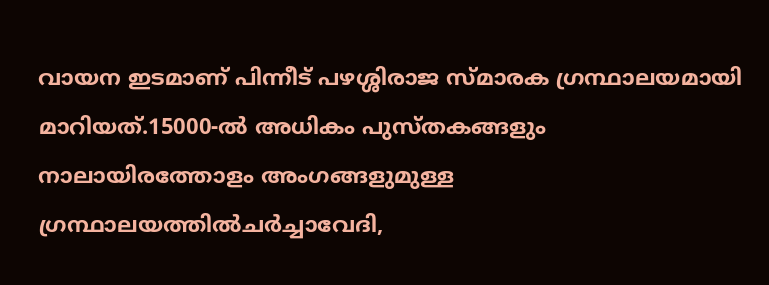വായന ഇടമാണ് പിന്നീട് പഴശ്ശിരാജ സ്മാരക ഗ്രന്ഥാലയമായി മാറിയത്.15000-ൽ അധികം പുസ്തകങ്ങളും നാലായിരത്തോളം അംഗങ്ങളുമുള്ള ഗ്രന്ഥാലയത്തിൽചർച്ചാവേദി,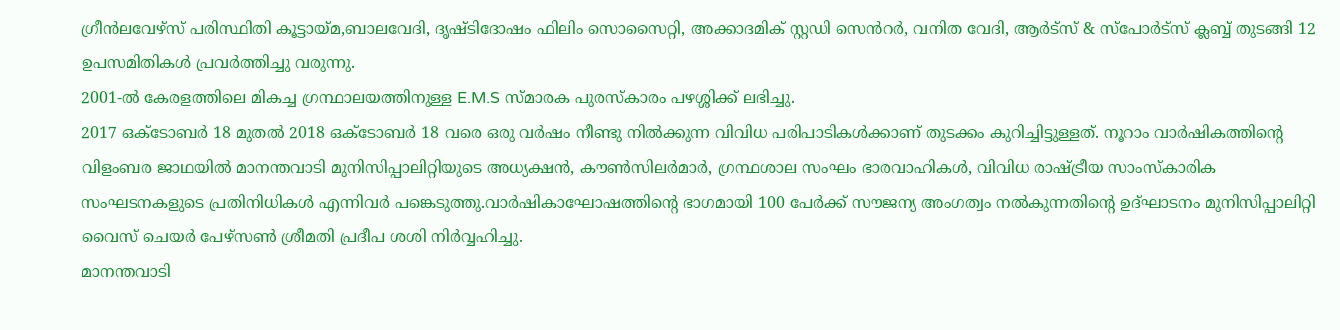ഗ്രീൻലവേഴ്സ് പരിസ്ഥിതി കൂട്ടായ്മ,ബാലവേദി, ദൃഷ്ടിദോഷം ഫിലിം സൊസൈറ്റി, അക്കാദമിക് സ്റ്റഡി സെൻറർ, വനിത വേദി, ആർട്സ് & സ്പോർട്സ് ക്ലബ്ബ് തുടങ്ങി 12 ഉപസമിതികൾ പ്രവർത്തിച്ചു വരുന്നു.
2001-ൽ കേരളത്തിലെ മികച്ച ഗ്രന്ഥാലയത്തിനുള്ള E.M.S സ്മാരക പുരസ്കാരം പഴശ്ശിക്ക് ലഭിച്ചു.
2017 ഒക്ടോബർ 18 മുതൽ 2018 ഒക്ടോബർ 18 വരെ ഒരു വർഷം നീണ്ടു നിൽക്കുന്ന വിവിധ പരിപാടികൾക്കാണ് തുടക്കം കുറിച്ചിട്ടുള്ളത്. നൂറാം വാർഷികത്തിന്റെ വിളംബര ജാഥയിൽ മാനന്തവാടി മുനിസിപ്പാലിറ്റിയുടെ അധ്യക്ഷൻ, കൗൺസിലർമാർ, ഗ്രന്ഥശാല സംഘം ഭാരവാഹികൾ, വിവിധ രാഷ്ട്രീയ സാംസ്കാരിക സംഘടനകളുടെ പ്രതിനിധികൾ എന്നിവർ പങ്കെടുത്തു.വാർഷികാഘോഷത്തിന്റെ ഭാഗമായി 100 പേർക്ക് സൗജന്യ അംഗത്വം നൽകുന്നതിന്റെ ഉദ്ഘാടനം മുനിസിപ്പാലിറ്റി വൈസ് ചെയർ പേഴ്സൺ ശ്രീമതി പ്രദീപ ശശി നിർവ്വഹിച്ചു.
മാനന്തവാടി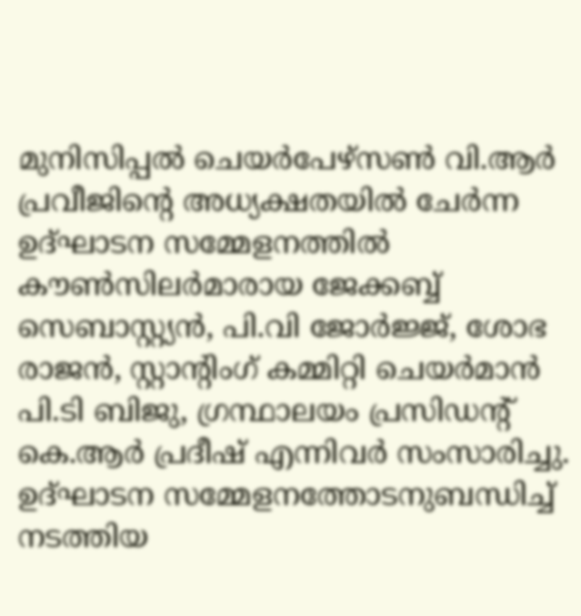മുനിസിപ്പൽ ചെയർപേഴ്സൺ വി.ആർ പ്രവീജിന്റെ അധ്യക്ഷതയിൽ ചേർന്ന ഉദ്ഘാടന സമ്മേളനത്തിൽ കൗൺസിലർമാരായ ജേക്കബ്ബ് സെബാസ്റ്റ്യൻ, പി.വി ജോർജ്ജ്, ശോഭ രാജൻ, സ്റ്റാന്റിംഗ് കമ്മിറ്റി ചെയർമാൻ പി.ടി ബിജു, ഗ്രന്ഥാലയം പ്രസിഡന്റ് കെ.ആർ പ്രദീഷ് എന്നിവർ സംസാരിച്ചു.
ഉദ്ഘാടന സമ്മേളനത്തോടനുബന്ധിച്ച് നടത്തിയ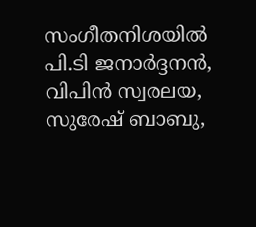സംഗീതനിശയിൽ പി.ടി ജനാർദ്ദനൻ, വിപിൻ സ്വരലയ, സുരേഷ് ബാബു,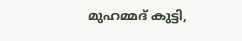മുഹമ്മദ് കുട്ടി,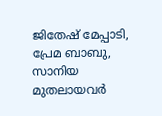ജിതേഷ് മേപ്പാടി, പ്രേമ ബാബു, സാനിയ മുതലായവർ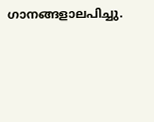ഗാനങ്ങളാലപിച്ചു.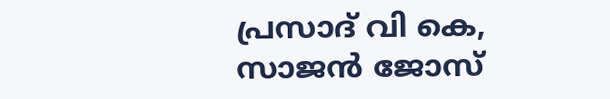പ്രസാദ് വി കെ, സാജൻ ജോസ്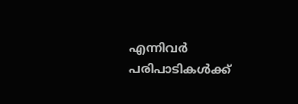എന്നിവർ പരിപാടികൾക്ക്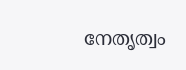നേതൃത്വം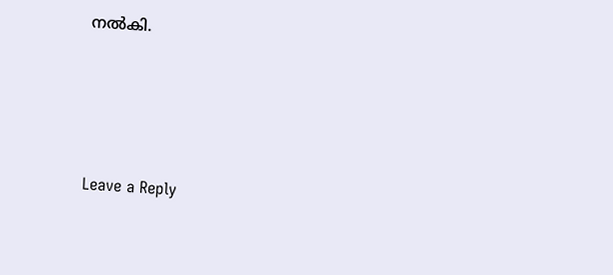നൽകി.






Leave a Reply